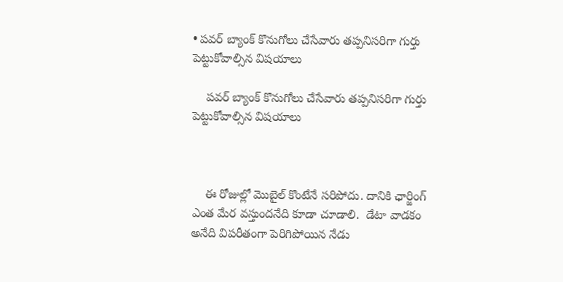• పవర్ బ్యాంక్ కొనుగోలు చేసేవారు తప్పనిసరిగా గుర్తు పెట్టుకోవాల్సిన విషయాలు

    పవర్ బ్యాంక్ కొనుగోలు చేసేవారు తప్పనిసరిగా గుర్తు పెట్టుకోవాల్సిన విషయాలు



    ఈ రోజుల్లో మొబైల్ కొంటేనే సరిపోదు. దానికి ఛార్జింగ్ ఎంత మేర వస్తుందనేది కూడా చూడాలి.  డేటా వాడకం అనేది విపరీతంగా పెరిగిపోయిన నేడు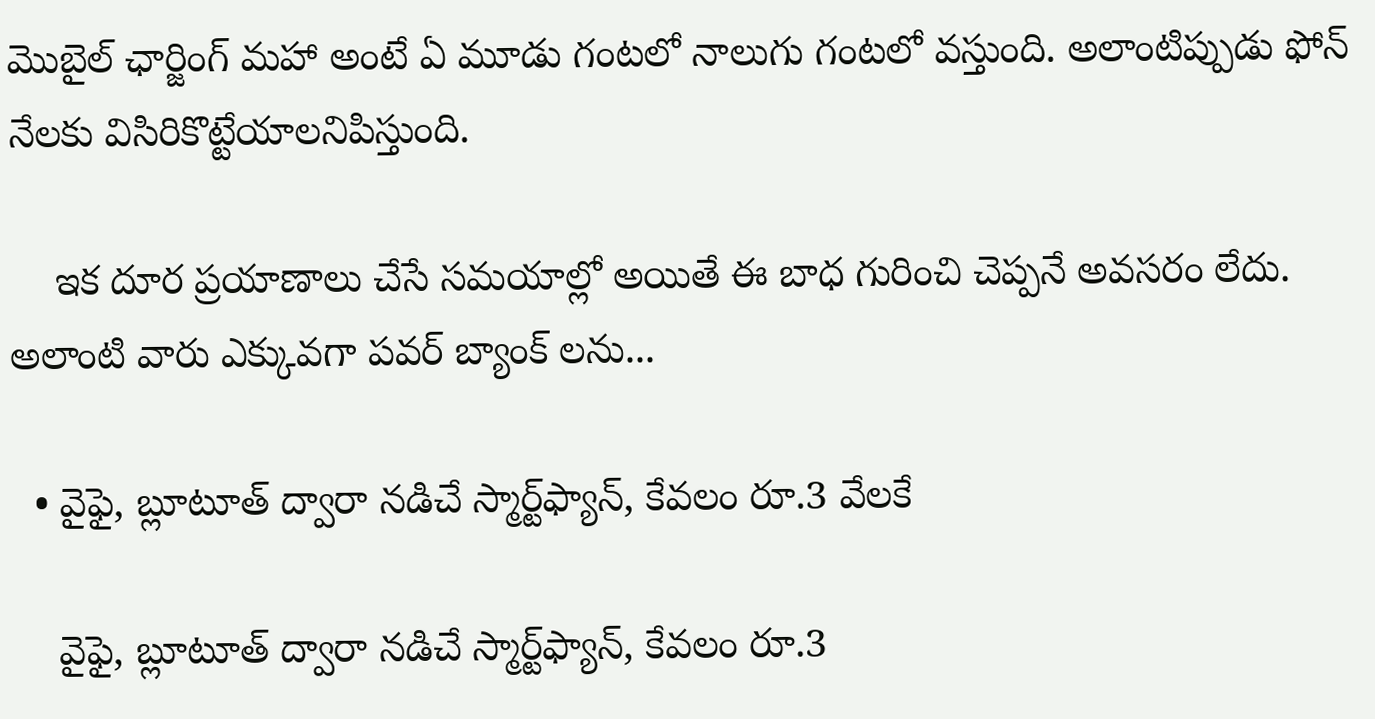మొబైల్ ఛార్జింగ్ మహా అంటే ఏ మూడు గంటలో నాలుగు గంటలో వస్తుంది. అలాంటిప్పుడు ఫోన్ నేలకు విసిరికొట్టేయాలనిపిస్తుంది.

    ఇక దూర ప్రయాణాలు చేసే సమయాల్లో అయితే ఈ బాధ గురించి చెప్పనే అవసరం లేదు. అలాంటి వారు ఎక్కువగా పవర్ బ్యాంక్ లను...

  • వైఫై, బ్లూటూత్ ద్వారా నడిచే స్మార్ట్‌ఫ్యాన్, కేవలం రూ.3 వేలకే

    వైఫై, బ్లూటూత్ ద్వారా నడిచే స్మార్ట్‌ఫ్యాన్, కేవలం రూ.3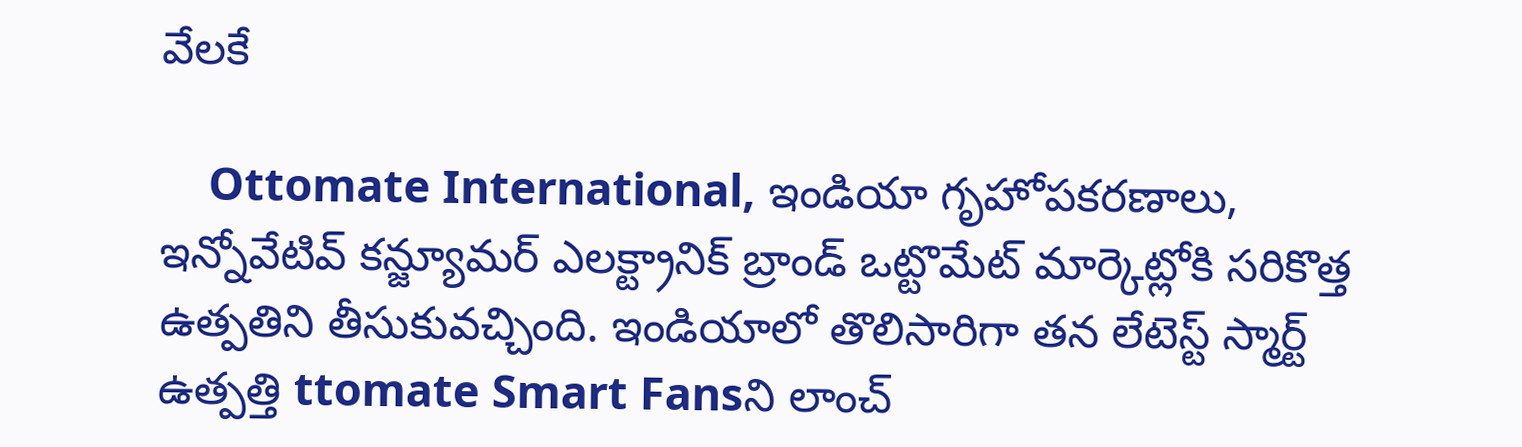వేలకే

    Ottomate International, ఇండియా గృహోపకరణాలు, ఇన్నోవేటివ్ కన్జ్యూమర్ ఎలక్ట్రానిక్ బ్రాండ్ ఒట్టొమేట్ మార్కెట్లోకి సరికొత్త ఉత్పతిని తీసుకువచ్చింది. ఇండియాలో తొలిసారిగా తన లేటెస్ట్ స్మార్ట్ ఉత్పత్తి ttomate Smart Fansని లాంచ్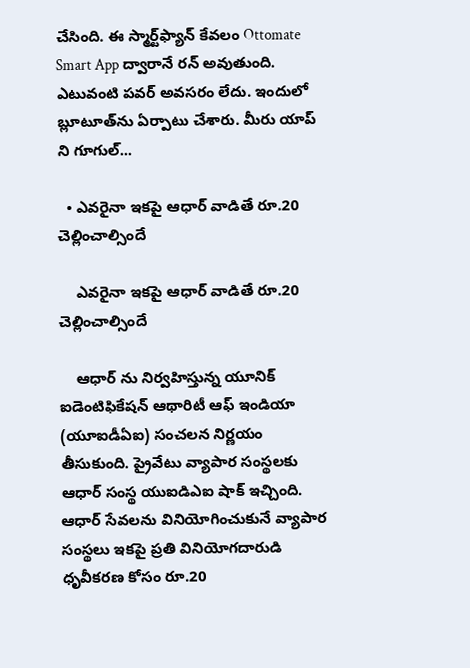చేసింది. ఈ స్మార్ట్‌ఫ్యాన్‌ కేవలం Ottomate Smart App ద్వారానే రన్ అవుతుంది. ఎటువంటి పవర్ అవసరం లేదు. ఇందులో బ్లూటూత్‌ను ఏర్పాటు చేశారు. మీరు యాప్ ని గూగుల్...

  • ఎవరైనా ఇకపై ఆధార్ వాడితే రూ.20 చెల్లించాల్సిందే

    ఎవరైనా ఇకపై ఆధార్ వాడితే రూ.20 చెల్లించాల్సిందే

    ఆధార్ ను నిర్వహిస్తున్న యూనిక్ ఐడెంటిఫికేషన్ ఆథారిటీ ఆఫ్ ఇండియా (యూఐడీఏఐ) సంచలన నిర్ణయం తీసుకుంది. ప్రైవేటు వ్యాపార సంస్థలకు ఆధార్ సంస్థ యుఐడిఎఐ షాక్ ఇచ్చింది. ఆధార్ సేవలను వినియోగించుకునే వ్యాపార సంస్థలు ఇకపై ప్రతి వినియోగదారుడి ధృవీకరణ కోసం రూ.20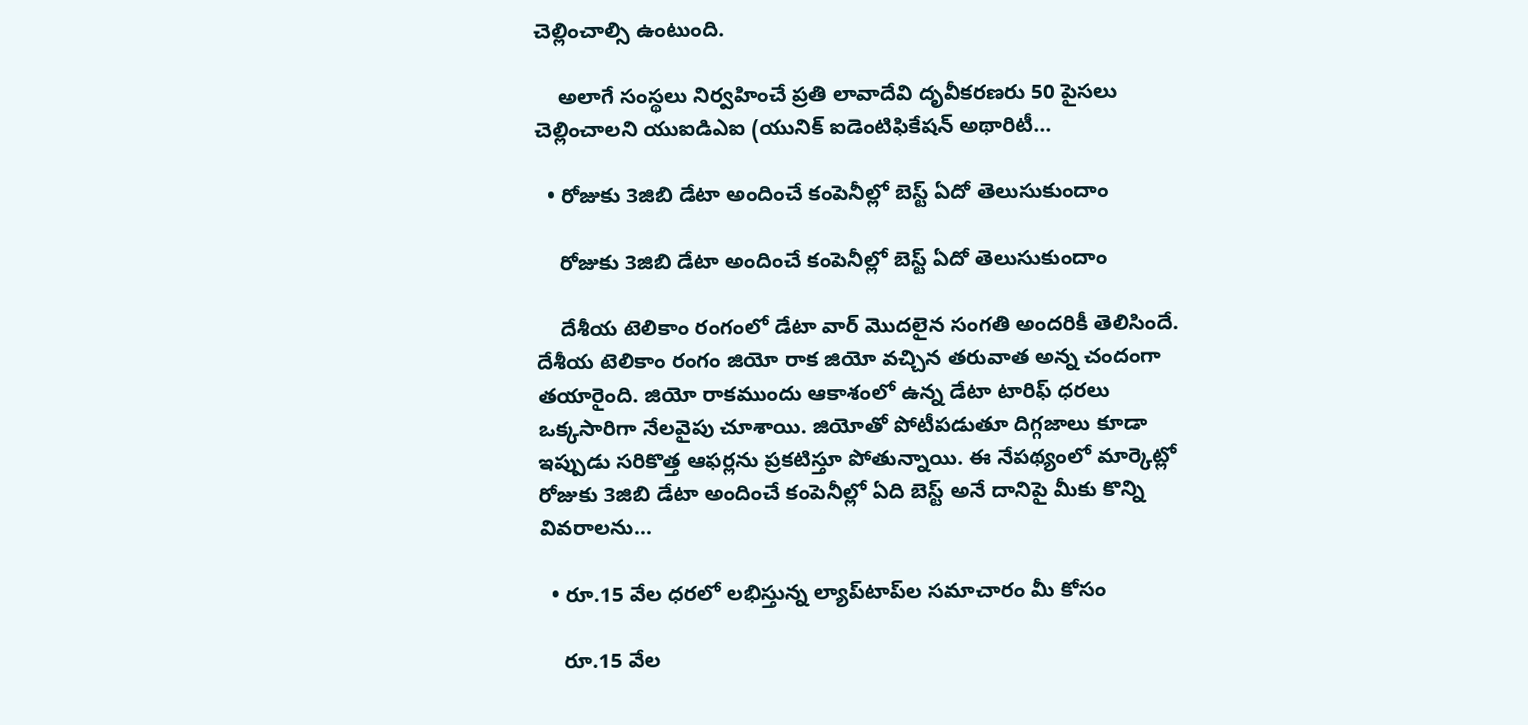చెల్లించాల్సి ఉంటుంది.

    అలాగే సంస్థలు నిర్వహించే ప్రతి లావాదేవి దృవీకరణరు 50 పైసలు చెల్లించాలని యుఐడిఎఐ (యునిక్ ఐడెంటిఫికేషన్ అథారిటీ...

  • రోజుకు 3జిబి డేటా అందించే కంపెనీల్లో బెస్ట్ ఏదో తెలుసుకుందాం

    రోజుకు 3జిబి డేటా అందించే కంపెనీల్లో బెస్ట్ ఏదో తెలుసుకుందాం

    దేశీయ టెలికాం రంగంలో డేటా వార్ మొదలైన సంగతి అందరికీ తెలిసిందే. దేశీయ టెలికాం రంగం జియో రాక జియో వచ్చిన తరువాత అన్న చందంగా తయారైంది. జియో రాకముందు ఆకాశంలో ఉన్న డేటా టారిఫ్ ధరలు ఒక్కసారిగా నేలవైపు చూశాయి. జియోతో పోటీపడుతూ దిగ్గజాలు కూడా ఇప్పుడు సరికొత్త ఆఫర్లను ప్రకటిస్తూ పోతున్నాయి. ఈ నేపథ్యంలో మార్కెట్లో రోజుకు 3జిబి డేటా అందించే కంపెనీల్లో ఏది బెస్ట్ అనే దానిపై మీకు కొన్ని వివరాలను...

  • రూ.15 వేల ధరలో లభిస్తున్న ల్యాప్‌టాప్‌ల సమాచారం మీ కోసం

    రూ.15 వేల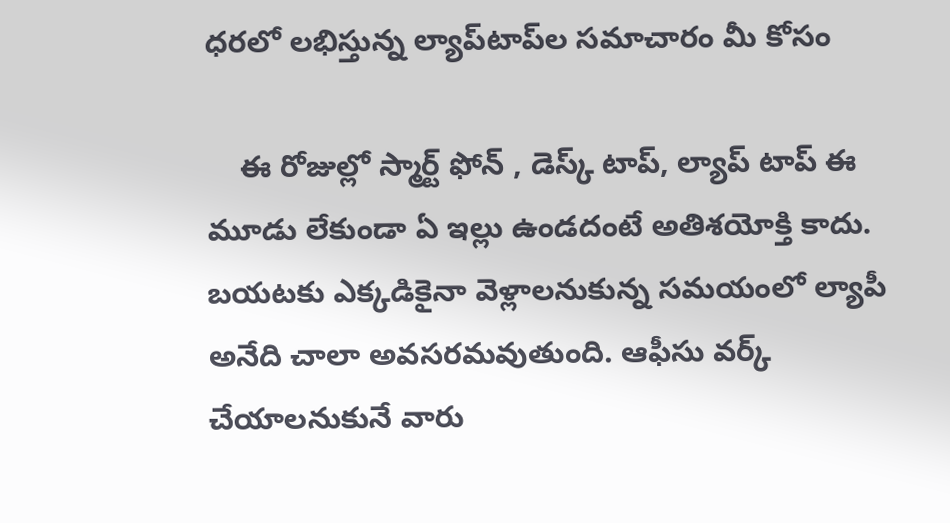ధరలో లభిస్తున్న ల్యాప్‌టాప్‌ల సమాచారం మీ కోసం

    ఈ రోజుల్లో స్మార్ట్ ఫోన్ , డెస్క్ టాప్, ల్యాప్ టాప్ ఈ మూడు లేకుండా ఏ ఇల్లు ఉండదంటే అతిశయోక్తి కాదు. బయటకు ఎక్కడికైనా వెళ్లాలనుకున్న సమయంలో ల్యాపీ అనేది చాలా అవసరమవుతుంది. ఆఫీసు వర్క్ చేయాలనుకునే వారు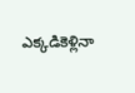ఎక్కడికెళ్లినా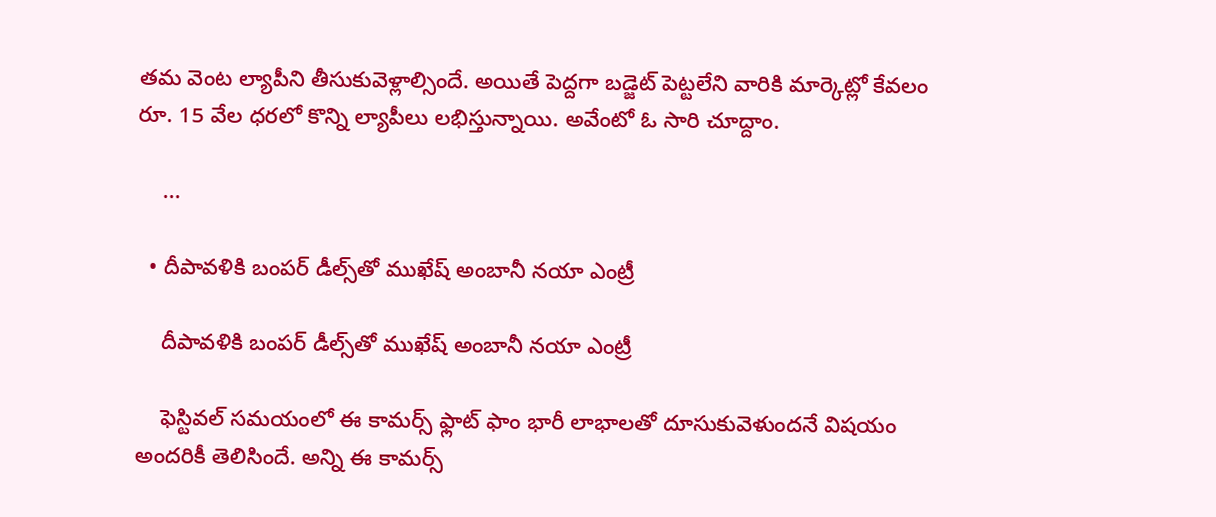తమ వెంట ల్యాపీని తీసుకువెళ్లాల్సిందే. అయితే పెద్దగా బడ్జెట్ పెట్టలేని వారికి మార్కెట్లో కేవలం రూ. 15 వేల ధరలో కొన్ని ల్యాపీలు లభిస్తున్నాయి. అవేంటో ఓ సారి చూద్దాం.

    ...

  • దీపావళికి బంపర్ డీల్స్‌తో ముఖేష్ అంబానీ నయా ఎంట్రీ

    దీపావళికి బంపర్ డీల్స్‌తో ముఖేష్ అంబానీ నయా ఎంట్రీ

    ఫెస్టివల్ సమయంలో ఈ కామర్స్ ఫ్లాట్ ఫాం భారీ లాభాలతో దూసుకువెళుందనే విషయం అందరికీ తెలిసిందే. అన్ని ఈ కామర్స్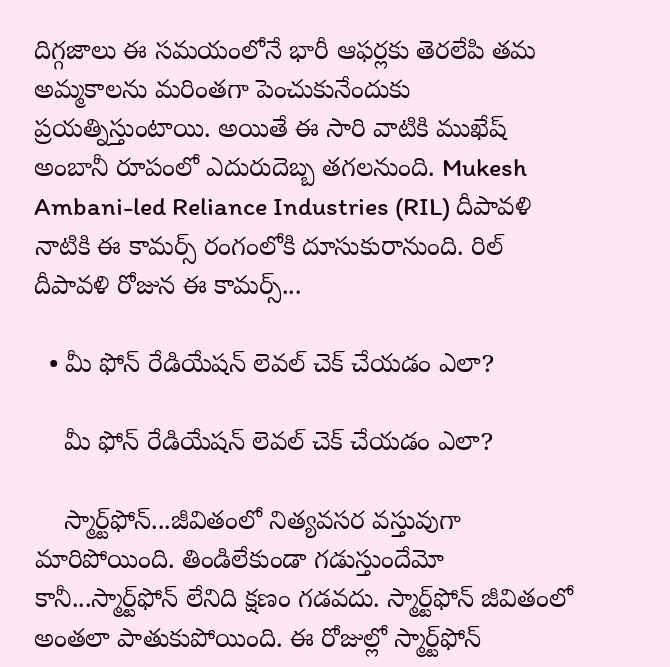దిగ్గజాలు ఈ సమయంలోనే భారీ ఆఫర్లకు తెరలేపి తమ అమ్మకాలను మరింతగా పెంచుకునేందుకు ప్రయత్నిస్తుంటాయి. అయితే ఈ సారి వాటికి ముఖేష్ అంబానీ రూపంలో ఎదురుదెబ్బ తగలనుంది. Mukesh Ambani-led Reliance Industries (RIL) దీపావళి నాటికి ఈ కామర్స్ రంగంలోకి దూసుకురానుంది. రిల్ దీపావళి రోజున ఈ కామర్స్...

  • మీ ఫోన్ రేడియేషన్ లెవల్ చెక్ చేయడం ఎలా?

    మీ ఫోన్ రేడియేషన్ లెవల్ చెక్ చేయడం ఎలా?

    స్మార్ట్‌ఫోన్...జీవితంలో నిత్యవసర వస్తువుగా మారిపోయింది. తిండిలేకుండా గడుస్తుందేమో కానీ...స్మార్ట్‌ఫోన్ లేనిది క్షణం గడవదు. స్మార్ట్‌ఫోన్ జీవితంలో అంతలా పాతుకుపోయింది. ఈ రోజుల్లో స్మార్ట్‌ఫోన్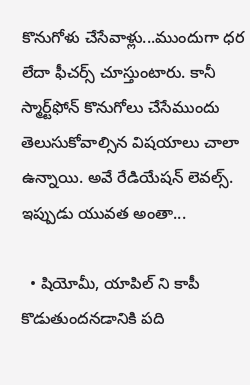కొనుగోళు చేసేవాళ్లు...ముందుగా ధర లేదా ఫీచర్స్ చూస్తుంటారు. కానీ స్మార్ట్‌ఫోన్ కొనుగోలు చేసేముందు తెలుసుకోవాల్సిన విషయాలు చాలా ఉన్నాయి. అవే రేడియేషన్ లెవల్స్. ఇప్పుడు యువత అంతా...

  • షియోమీ, యాపిల్ ని కాపీ కొడుతుందనడానికి పది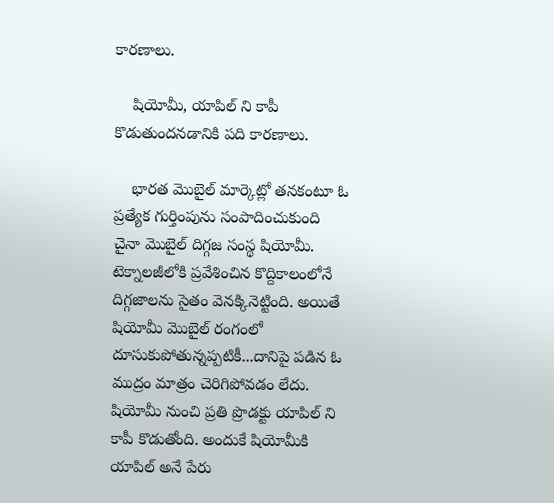కారణాలు.

    షియోమీ, యాపిల్ ని కాపీ కొడుతుందనడానికి పది కారణాలు.

    భారత మొబైల్ మార్కెట్లో తనకంటూ ఓ ప్రత్యేక గుర్తింపును సంపాదించుకుంది చైనా మొబైల్ దిగ్గజ సంస్థ షియోమీ. టెక్నాలజీలోకి ప్రవేశించిన కొద్దికాలంలోనే దిగ్గజాలను సైతం వెనక్కినెట్టింది. అయితే షియోమీ మొబైల్ రంగంలో దూసుకుపోతున్నప్పటికీ...దానిపై పడిన ఓ ముద్రం మాత్రం చెరిగిపోవడం లేదు. షియోమీ నుంచి ప్రతి ప్రొడక్టు యాపిల్ ని కాపీ కొడుతోంది. అందుకే షియోమీకి యాపిల్ అనే పేరు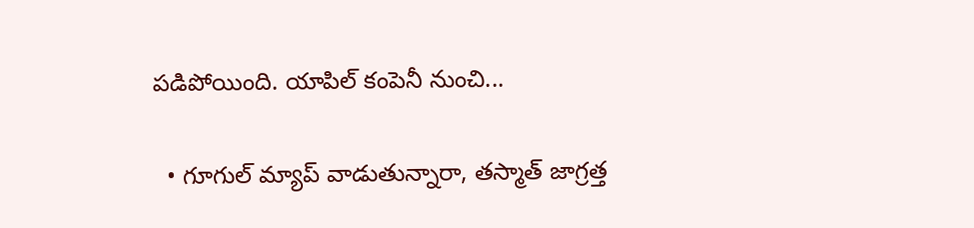పడిపోయింది. యాపిల్ కంపెనీ నుంచి...

  • గూగుల్ మ్యాప్ వాడుతున్నారా, తస్మాత్ జాగ్రత్త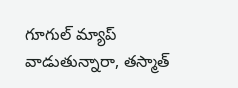గూగుల్ మ్యాప్ వాడుతున్నారా, తస్మాత్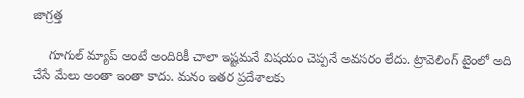జాగ్రత్త

    గూగుల్ మ్యాప్ అంటే అందిరికీ చాలా ఇష్టమనే విషయం చెప్పనే అవసరం లేదు. ట్రావెలింగ్ టైంలో అది చేసే మేలు అంతా ఇంతా కాదు. మనం ఇతర ప్రదేశాలకు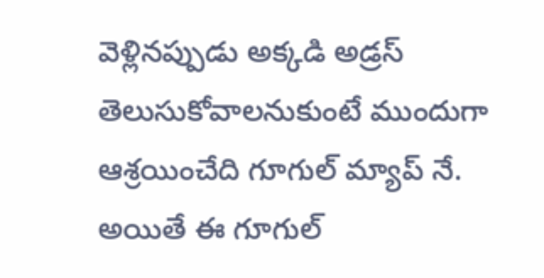వెళ్లినప్పుడు అక్కడి అడ్రస్ తెలుసుకోవాలనుకుంటే ముందుగా ఆశ్రయించేది గూగుల్ మ్యాప్ నే. అయితే ఈ గూగుల్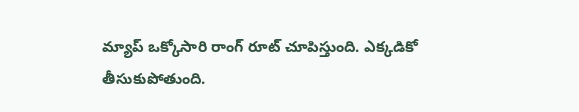మ్యాప్ ఒక్కోసారి రాంగ్ రూట్ చూపిస్తుంది. ఎక్కడికో తీసుకుపోతుంది.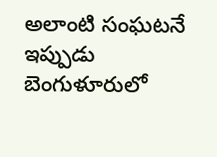అలాంటి సంఘటనే ఇప్పుడు బెంగుళూరులో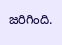జరిగింది.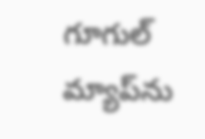గూగుల్ మ్యాప్‌ను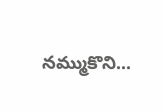నమ్ముకొని...